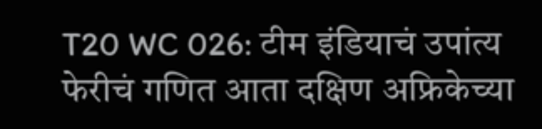T20 WC 026: टीम इंडियाचं उपांत्य फेरीचं गणित आता दक्षिण अफ्रिकेच्या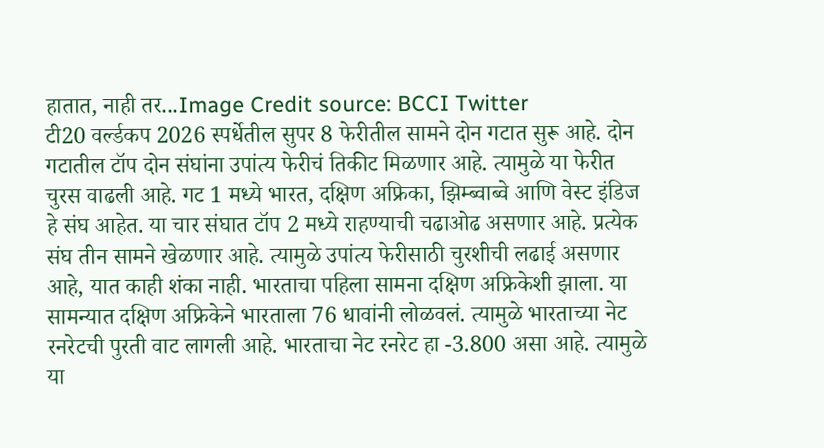हातात, नाही तर...Image Credit source: BCCI Twitter
टी20 वर्ल्डकप 2026 स्पर्धेतील सुपर 8 फेरीतील सामने दोन गटात सुरू आहे. दोन गटातील टॉप दोन संघांना उपांत्य फेरीचं तिकीट मिळणार आहे. त्यामुळे या फेरीत चुरस वाढली आहे. गट 1 मध्ये भारत, दक्षिण अफ्रिका, झिम्ब्वाब्वे आणि वेस्ट इंडिज हे संघ आहेत. या चार संघात टॉप 2 मध्ये राहण्याची चढाओढ असणार आहे. प्रत्येक संघ तीन सामने खेळणार आहे. त्यामुळे उपांत्य फेरीसाठी चुरशीची लढाई असणार आहे, यात काही शंका नाही. भारताचा पहिला सामना दक्षिण अफ्रिकेशी झाला. या सामन्यात दक्षिण अफ्रिकेने भारताला 76 धावांनी लोळवलं. त्यामुळे भारताच्या नेट रनरेटची पुरती वाट लागली आहे. भारताचा नेट रनरेट हा -3.800 असा आहे. त्यामुळे या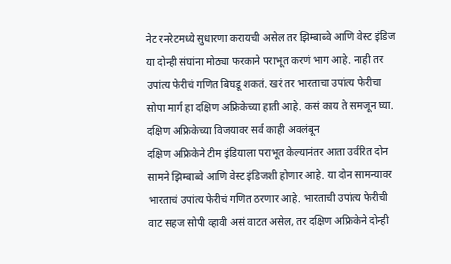नेट रनरेटमध्ये सुधारणा करायची असेल तर झिम्बाब्वे आणि वेस्ट इंडिज या दोन्ही संघांना मोठ्या फरकाने पराभूत करणं भाग आहे. नाही तर उपांत्य फेरीचं गणित बिघडू शकतं. खरं तर भारताचा उपांत्य फेरीचा सोपा मार्ग हा दक्षिण अफ्रिकेच्या हाती आहे. कसं काय ते समजून घ्या.
दक्षिण अफ्रिकेच्या विजयावर सर्व काही अवलंबून
दक्षिण अफ्रिकेने टीम इंडियाला पराभूत केल्यानंतर आता उर्वरित दोन सामने झिम्बाब्वे आणि वेस्ट इंडिजशी होणार आहे. या दोन सामन्यावर भारताचं उपांत्य फेरीचं गणित ठरणार आहे. भारताची उपांत्य फेरीची वाट सहज सोपी व्हावी असं वाटत असेल, तर दक्षिण अफ्रिकेने दोन्ही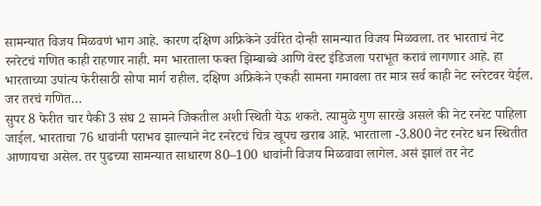सामन्यात विजय मिळवणं भाग आहे. कारण दक्षिण अफ्रिकेने उर्वरित दोन्ही सामन्यात विजय मिळवला. तर भारताचं नेट रनरेटचं गणित काही राहणार नाही. मग भारताला फक्त झिम्बाब्वे आणि वेस्ट इंडिजला पराभूत करावं लागणार आहे. हा भारताच्या उपांत्य फेरीसाठी सोपा मार्ग राहील. दक्षिण अफ्रिकेने एकही सामना गमावला तर मात्र सर्व काही नेट रनरेटवर येईल.
जर तरचं गणित…
सुपर 8 फेरीत चार पैकी 3 संघ 2 सामने जिंकतील अशी स्थिती येऊ शकते. त्यामुळे गुण सारखे असले की नेट रनरेट पाहिला जाईल. भारताचा 76 धावांनी पराभव झाल्याने नेट रनरेटचं चित्र खूपच खराब आहे. भारताला -3.800 नेट रनरेट धन स्थितीत आणायचा असेल. तर पुढच्या सामन्यात साधारण 80–100 धावांनी विजय मिळवावा लागेल. असं झालं तर नेट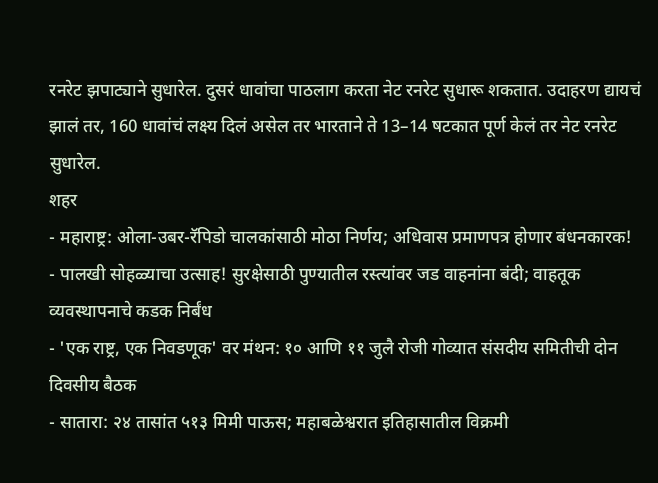रनरेट झपाट्याने सुधारेल. दुसरं धावांचा पाठलाग करता नेट रनरेट सुधारू शकतात. उदाहरण द्यायचं झालं तर, 160 धावांचं लक्ष्य दिलं असेल तर भारताने ते 13–14 षटकात पूर्ण केलं तर नेट रनरेट सुधारेल.
शहर
- महाराष्ट्र: ओला-उबर-रॅपिडो चालकांसाठी मोठा निर्णय; अधिवास प्रमाणपत्र होणार बंधनकारक!
- पालखी सोहळ्याचा उत्साह! सुरक्षेसाठी पुण्यातील रस्त्यांवर जड वाहनांना बंदी; वाहतूक व्यवस्थापनाचे कडक निर्बंध
- 'एक राष्ट्र, एक निवडणूक' वर मंथन: १० आणि ११ जुलै रोजी गोव्यात संसदीय समितीची दोन दिवसीय बैठक
- सातारा: २४ तासांत ५१३ मिमी पाऊस; महाबळेश्वरात इतिहासातील विक्रमी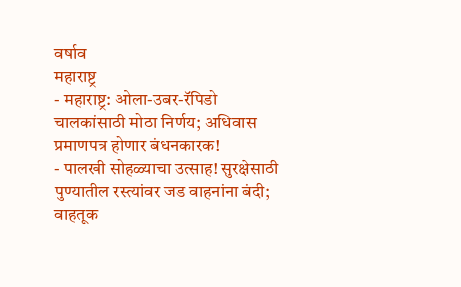वर्षाव
महाराष्ट्र
- महाराष्ट्र: ओला-उबर-रॅपिडो चालकांसाठी मोठा निर्णय; अधिवास प्रमाणपत्र होणार बंधनकारक!
- पालखी सोहळ्याचा उत्साह! सुरक्षेसाठी पुण्यातील रस्त्यांवर जड वाहनांना बंदी; वाहतूक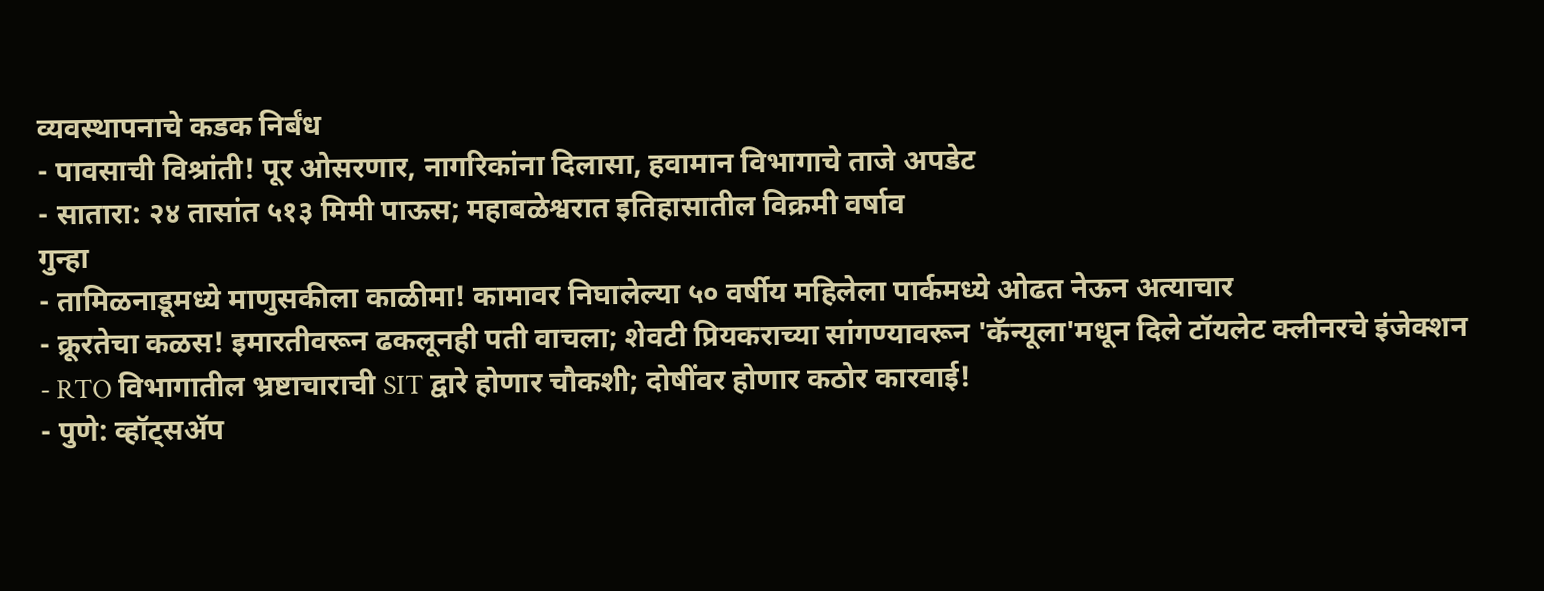व्यवस्थापनाचे कडक निर्बंध
- पावसाची विश्रांती! पूर ओसरणार, नागरिकांना दिलासा, हवामान विभागाचे ताजे अपडेट
- सातारा: २४ तासांत ५१३ मिमी पाऊस; महाबळेश्वरात इतिहासातील विक्रमी वर्षाव
गुन्हा
- तामिळनाडूमध्ये माणुसकीला काळीमा! कामावर निघालेल्या ५० वर्षीय महिलेला पार्कमध्ये ओढत नेऊन अत्याचार
- क्रूरतेचा कळस! इमारतीवरून ढकलूनही पती वाचला; शेवटी प्रियकराच्या सांगण्यावरून 'कॅन्यूला'मधून दिले टॉयलेट क्लीनरचे इंजेक्शन
- RTO विभागातील भ्रष्टाचाराची SIT द्वारे होणार चौकशी; दोषींवर होणार कठोर कारवाई!
- पुणे: व्हॉट्सॲप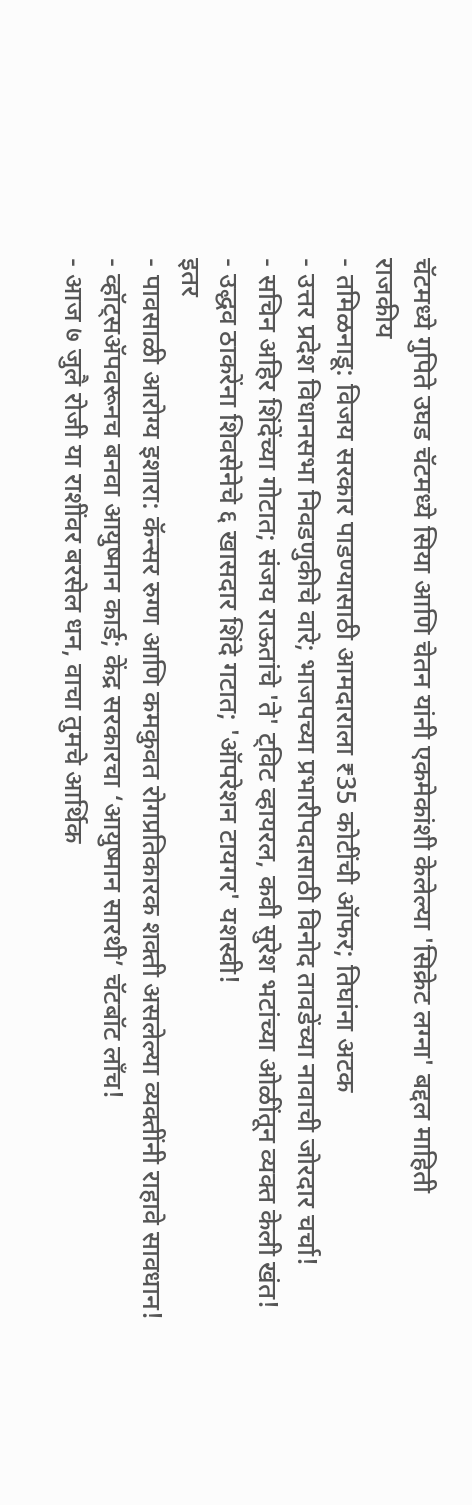चॅटमध्ये गुपिते उघड चॅटमध्ये सिया आणि चेतन यांनी एकमेकांशी केलेल्या 'सिक्रेट लग्ना' बद्दल माहिती
राजकीय
- तमिळनाडू: विजय सरकार पाडण्यासाठी आमदाराला ₹35 कोटींची ऑफर; तिघांना अटक
- उत्तर प्रदेश विधानसभा निवडणुकीचे वारे; भाजपच्या प्रभारीपदासाठी विनोद तावडेंच्या नावाची जोरदार चर्चा!
- सचिन अहिर शिंदेंच्या गोटात; संजय राऊतांचे 'ते' ट्विट व्हायरल, कवी सुरेश भटांच्या ओळींतून व्यक्त केली खंत!
- उद्धव ठाकरेंना शिवसेनेचे ६ खासदार शिंदे गटात; 'ऑपरेशन टायगर' यशस्वी!
इतर
- पावसाळी आरोग्य इशारा: कॅन्सर रुग्ण आणि कमकुवत रोगप्रतिकारक शक्ती असलेल्या व्यक्तींनी राहावे सावधान!
- व्हॉट्सॲपवरूनच बनवा आयुष्मान कार्ड; केंद्र सरकारचा ‘आयुष्मान सारथी’ चॅटबॉट लाँच!
- आज ७ जुलै रोजी या राशींवर बरसेल धन, वाचा तुमचे आर्थिक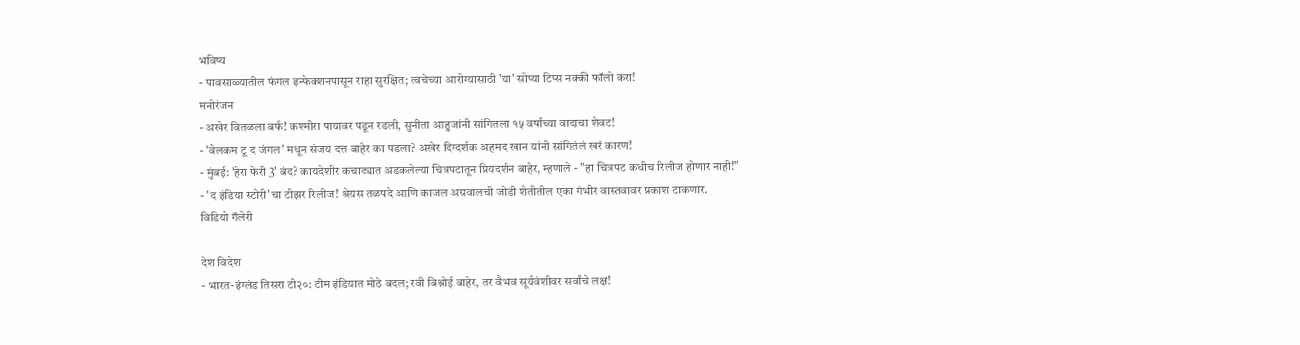भविष्य
- पावसाळ्यातील फंगल इन्फेक्शनपासून राहा सुरक्षित; त्वचेच्या आरोग्यासाठी 'या' सोप्या टिप्स नक्की फॉलो करा!
मनोरंजन
- अखेर वितळला बर्फ! कश्मीरा पायावर पडून रडली, सुनीता आहुजांनी सांगितला १५ वर्षांच्या वादाचा शेवट!
- 'वेलकम टू द जंगल' मधून संजय दत्त बाहेर का पडला? अखेर दिग्दर्शक अहमद खान यांनी सांगितंलं खरं कारण!
- मुंबई: 'हेरा फेरी 3' बंद? कायदेशीर कचाट्यात अडकलेल्या चित्रपटातून प्रियदर्शन बाहेर, म्हणाले - "हा चित्रपट कधीच रिलीज होणार नाही!"
- 'द इंडिया स्टोरी'चा टीझर रिलीज! श्रेयस तळपदे आणि काजल अग्रवालची जोडी शेतीतील एका गंभीर वास्तवावर प्रकाश टाकणार.
विडियो गॅलेरी

देश विदेश
- भारत-इंग्लंड तिसरा टी२०: टीम इंडियात मोठे बदल; रवी बिश्नोई बाहेर, तर वैभव सूर्यवंशीवर सर्वांचे लक्ष!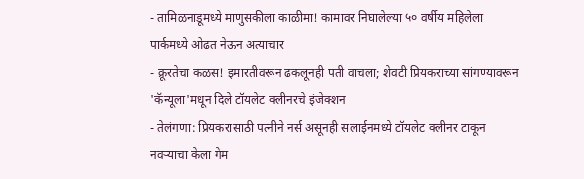- तामिळनाडूमध्ये माणुसकीला काळीमा! कामावर निघालेल्या ५० वर्षीय महिलेला पार्कमध्ये ओढत नेऊन अत्याचार
- क्रूरतेचा कळस! इमारतीवरून ढकलूनही पती वाचला; शेवटी प्रियकराच्या सांगण्यावरून 'कॅन्यूला'मधून दिले टॉयलेट क्लीनरचे इंजेक्शन
- तेलंगणा: प्रियकरासाठी पत्नीने नर्स असूनही सलाईनमध्ये टॉयलेट क्लीनर टाकून नवऱ्याचा केला गेम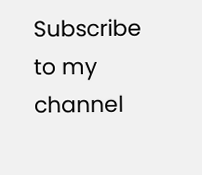Subscribe to my channel